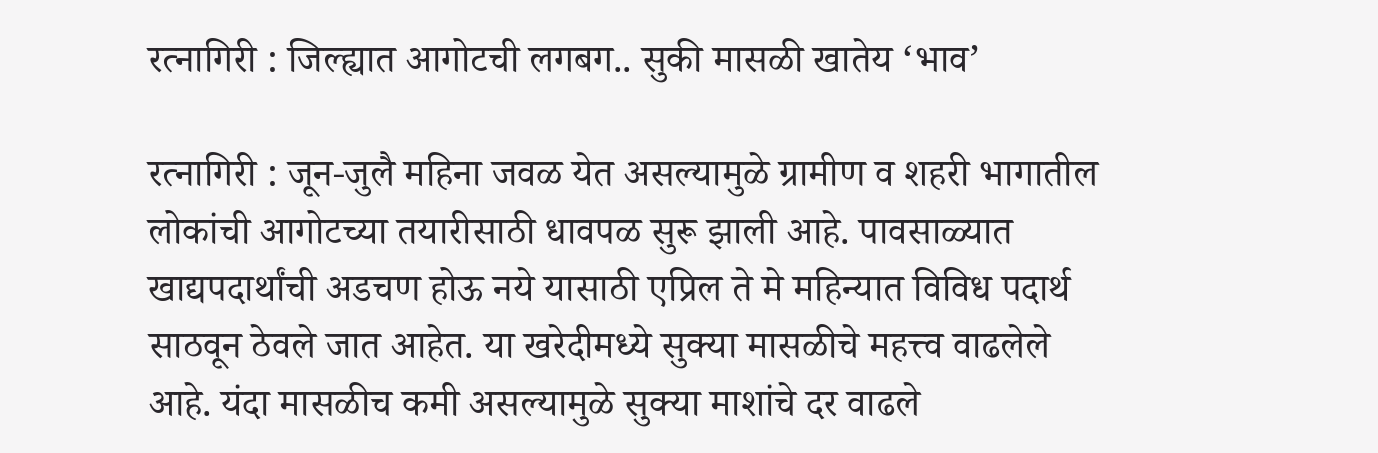रत्नागिरी : जिल्ह्यात आगोटची लगबग.. सुकी मासळी खातेय ‘भाव’

रत्नागिरी : जून-जुलै महिना जवळ येत असल्यामुळे ग्रामीण व शहरी भागातील लोकांची आगोटच्या तयारीसाठी धावपळ सुरू झाली आहे. पावसाळ्यात खाद्यपदार्थांची अडचण होऊ नये यासाठी एप्रिल ते मे महिन्यात विविध पदार्थ साठवून ठेवले जात आहेत. या खरेदीमध्ये सुक्या मासळीचे महत्त्व वाढलेले आहे. यंदा मासळीच कमी असल्यामुळे सुक्या माशांचे दर वाढले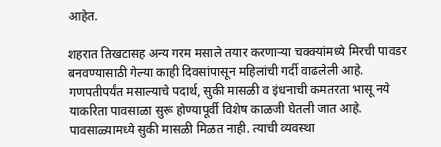आहेत.

शहरात तिखटासह अन्य गरम मसाले तयार करणाऱ्या चक्क्यांमध्ये मिरची पावडर बनवण्यासाठी गेल्या काही दिवसांपासून महिलांची गर्दी वाढलेली आहे. गणपतीपर्यंत मसाल्याचे पदार्थ, सुकी मासळी व इंधनाची कमतरता भासू नये याकरिता पावसाळा सुरू होण्यापूर्वी विशेष काळजी घेतली जात आहे. पावसाळ्यामध्ये सुकी मासळी मिळत नाही. त्याची व्यवस्था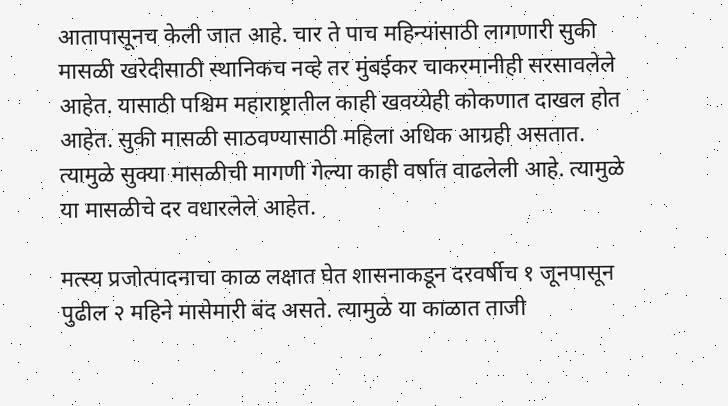आतापासूनच केली जात आहे. चार ते पाच महिन्यांसाठी लागणारी सुकी मासळी खरेदीसाठी स्थानिकच नव्हे तर मुंबईकर चाकरमानीही सरसावलेले आहेत. यासाठी पश्चिम महाराष्ट्रातील काही खवय्येही कोकणात दाखल होत आहेत. सुकी मासळी साठवण्यासाठी महिला अधिक आग्रही असतात. त्यामुळे सुक्या मासळीची मागणी गेल्या काही वर्षात वाढलेली आहे. त्यामुळे या मासळीचे दर वधारलेले आहेत.

मत्स्य प्रजोत्पादनाचा काळ लक्षात घेत शासनाकडून दरवर्षीच १ जूनपासून पुढील २ महिने मासेमारी बंद असते. त्यामुळे या काळात ताजी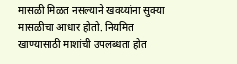मासळी मिळत नसल्याने खवय्यांना सुक्या मासळीचा आधार होतो. नियमित खाण्यासाठी माशांची उपलब्धता होत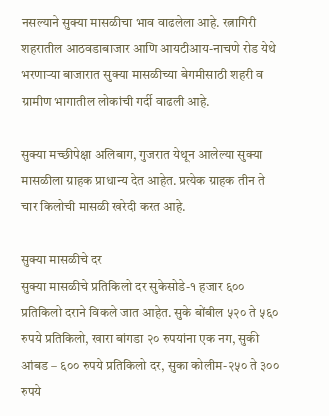नसल्याने सुक्या मासळीचा भाव वाढलेला आहे. रत्नागिरी शहरातील आठवडाबाजार आणि आयटीआय-नाचणे रोड येथे भरणाऱ्या बाजारात सुक्या मासळीच्या बेगमीसाठी शहरी व ग्रामीण भागातील लोकांची गर्दी वाढली आहे.

सुक्या मच्छीपेक्षा अलिबाग, गुजरात येथून आलेल्या सुक्या मासळीला ग्राहक प्राधान्य देत आहेत. प्रत्येक ग्राहक तीन ते चार किलोची मासळी खरेदी करत आहे.

सुक्या मासळीचे दर
सुक्या मासळीचे प्रतिकिलो दर सुकेसोडे-१ हजार ६०० प्रतिकिलो दराने विकले जात आहेत. सुके बोंबील ५२० ते ५६० रुपये प्रतिकिलो, खारा बांगडा २० रुपयांना एक नग, सुकी आंबड – ६०० रुपये प्रतिकिलो दर, सुका कोलीम-२५० ते ३०० रुपये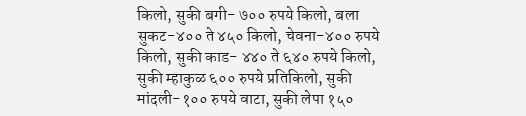किलो, सुकी बगी- ७०० रुपये किलो, बला सुकट-४०० ते ४५० किलो, चेवना-४०० रुपये किलो, सुकी काड- ४४० ते ६४० रुपये किलो, सुकी म्हाकुळ ६०० रुपये प्रतिकिलो, सुकी मांदली-१०० रुपये वाटा, सुकी लेपा १५०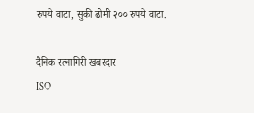रुपये वाटा, सुकी ढोमी २०० रुपये वाटा.

दैनिक रत्नागिरी खबरदार
ISO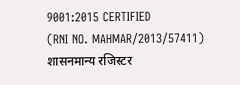9001:2015 CERTIFIED
(RNI NO. MAHMAR/2013/57411)
शासनमान्य रजिस्टर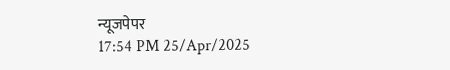न्यूजपेपर
17:54 PM 25/Apr/2025